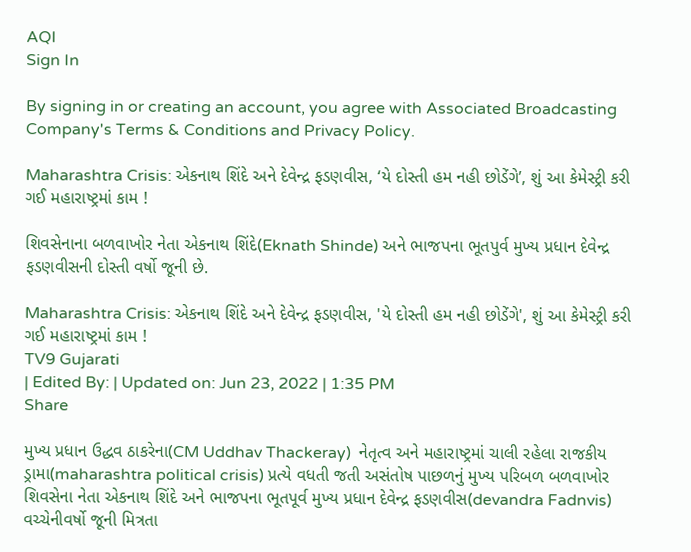AQI
Sign In

By signing in or creating an account, you agree with Associated Broadcasting Company's Terms & Conditions and Privacy Policy.

Maharashtra Crisis: એકનાથ શિંદે અને દેવેન્દ્ર ફડણવીસ, ‘યે દોસ્તી હમ નહી છોડેંગે’, શું આ કેમેસ્ટ્રી કરી ગઈ મહારાષ્ટ્રમાં કામ !

શિવસેનાના બળવાખોર નેતા એકનાથ શિંદે(Eknath Shinde) અને ભાજપના ભૂતપુર્વ મુખ્ય પ્રધાન દેવેન્દ્ર ફડણવીસની દોસ્તી વર્ષો જૂની છે.

Maharashtra Crisis: એકનાથ શિંદે અને દેવેન્દ્ર ફડણવીસ, 'યે દોસ્તી હમ નહી છોડેંગે', શું આ કેમેસ્ટ્રી કરી ગઈ મહારાષ્ટ્રમાં કામ !
TV9 Gujarati
| Edited By: | Updated on: Jun 23, 2022 | 1:35 PM
Share

મુખ્ય પ્રધાન ઉદ્ધવ ઠાકરેના(CM Uddhav Thackeray)  નેતૃત્વ અને મહારાષ્ટ્રમાં ચાલી રહેલા રાજકીય ડ્રામા(maharashtra political crisis) પ્રત્યે વધતી જતી અસંતોષ પાછળનું મુખ્ય પરિબળ બળવાખોર શિવસેના નેતા એકનાથ શિંદે અને ભાજપના ભૂતપૂર્વ મુખ્ય પ્રધાન દેવેન્દ્ર ફડણવીસ(devandra Fadnvis)  વચ્ચેનીવર્ષો જૂની મિત્રતા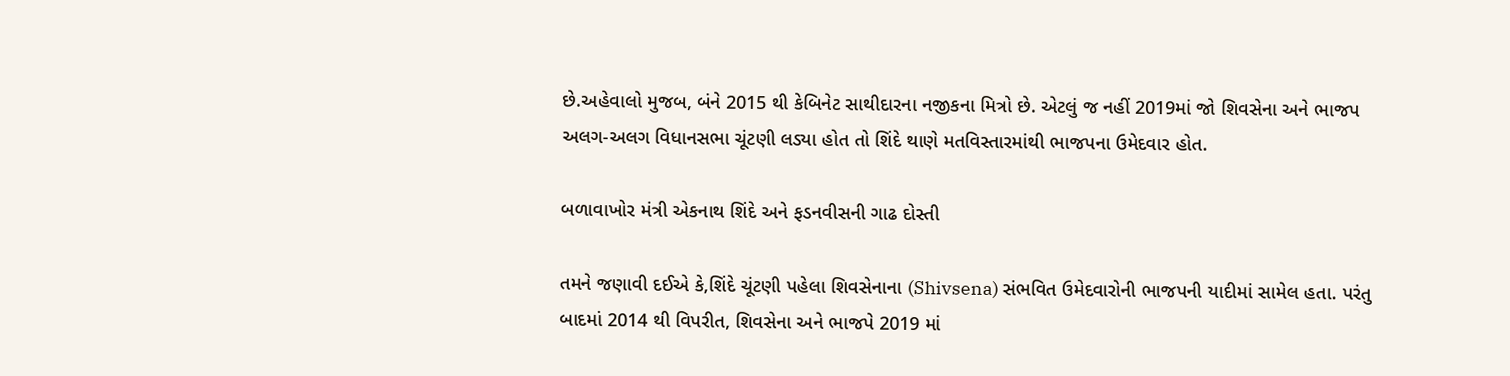છે.અહેવાલો મુજબ, બંને 2015 થી કેબિનેટ સાથીદારના નજીકના મિત્રો છે. એટલું જ નહીં 2019માં જો શિવસેના અને ભાજપ અલગ-અલગ વિધાનસભા ચૂંટણી લડ્યા હોત તો શિંદે થાણે મતવિસ્તારમાંથી ભાજપના ઉમેદવાર હોત.

બળાવાખોર મંત્રી એકનાથ શિંદે અને ફડનવીસની ગાઢ દોસ્તી

તમને જણાવી દઈએ કે,શિંદે ચૂંટણી પહેલા શિવસેનાના (Shivsena) સંભવિત ઉમેદવારોની ભાજપની યાદીમાં સામેલ હતા. પરંતુ બાદમાં 2014 થી વિપરીત, શિવસેના અને ભાજપે 2019 માં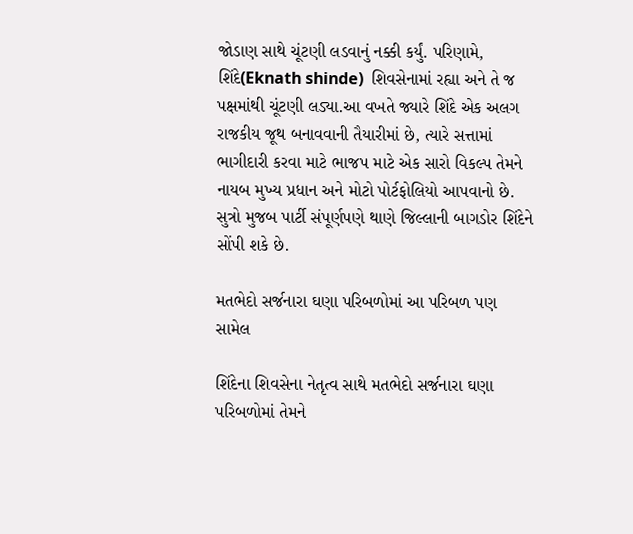જોડાણ સાથે ચૂંટણી લડવાનું નક્કી કર્યું. પરિણામે, શિંદે(Eknath shinde)  શિવસેનામાં રહ્યા અને તે જ પક્ષમાંથી ચૂંટણી લડ્યા.આ વખતે જ્યારે શિંદે એક અલગ રાજકીય જૂથ બનાવવાની તૈયારીમાં છે, ત્યારે સત્તામાં ભાગીદારી કરવા માટે ભાજપ માટે એક સારો વિકલ્પ તેમને નાયબ મુખ્ય પ્રધાન અને મોટો પોર્ટફોલિયો આપવાનો છે. સુત્રો મુજબ પાર્ટી સંપૂર્ણપણે થાણે જિલ્લાની બાગડોર શિંદેને સોંપી શકે છે.

મતભેદો સર્જનારા ઘણા પરિબળોમાં આ પરિબળ પણ સામેલ

શિંદેના શિવસેના નેતૃત્વ સાથે મતભેદો સર્જનારા ઘણા પરિબળોમાં તેમને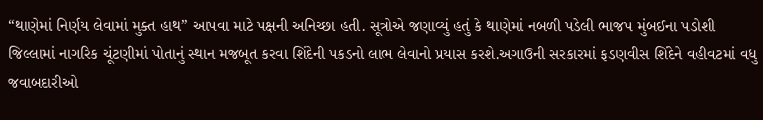“થાણેમાં નિર્ણય લેવામાં મુક્ત હાથ” આપવા માટે પક્ષની અનિચ્છા હતી. સૂત્રોએ જણાવ્યું હતું કે થાણેમાં નબળી પડેલી ભાજપ મુંબઈના પડોશી જિલ્લામાં નાગરિક ચૂંટણીમાં પોતાનું સ્થાન મજબૂત કરવા શિંદેની પકડનો લાભ લેવાનો પ્રયાસ કરશે.અગાઉની સરકારમાં ફડણવીસ શિંદેને વહીવટમાં વધુ જવાબદારીઓ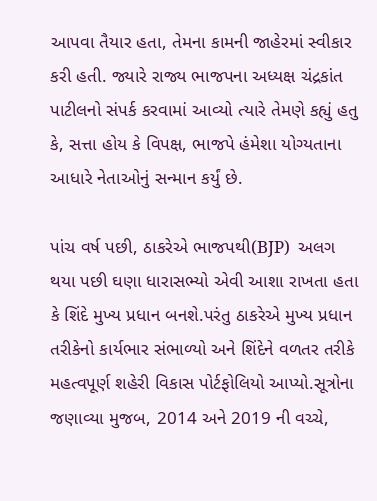આપવા તૈયાર હતા, તેમના કામની જાહેરમાં સ્વીકાર કરી હતી. જ્યારે રાજ્ય ભાજપના અધ્યક્ષ ચંદ્રકાંત પાટીલનો સંપર્ક કરવામાં આવ્યો ત્યારે તેમણે કહ્યું હતુ કે, સત્તા હોય કે વિપક્ષ, ભાજપે હંમેશા યોગ્યતાના આધારે નેતાઓનું સન્માન કર્યું છે.

પાંચ વર્ષ પછી, ઠાકરેએ ભાજપથી(BJP)  અલગ થયા પછી ઘણા ધારાસભ્યો એવી આશા રાખતા હતા કે શિંદે મુખ્ય પ્રધાન બનશે.પરંતુ ઠાકરેએ મુખ્ય પ્રધાન તરીકેનો કાર્યભાર સંભાળ્યો અને શિંદેને વળતર તરીકે મહત્વપૂર્ણ શહેરી વિકાસ પોર્ટફોલિયો આપ્યો.સૂત્રોના જણાવ્યા મુજબ, 2014 અને 2019 ની વચ્ચે,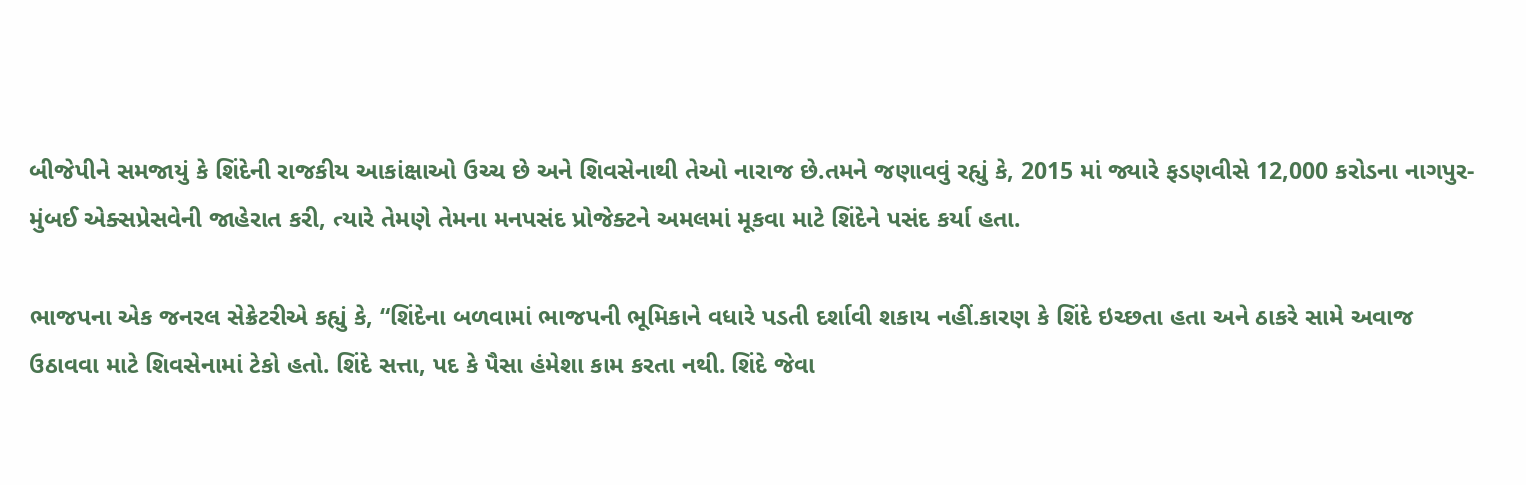બીજેપીને સમજાયું કે શિંદેની રાજકીય આકાંક્ષાઓ ઉચ્ચ છે અને શિવસેનાથી તેઓ નારાજ છે.તમને જણાવવું રહ્યું કે, 2015 માં જ્યારે ફડણવીસે 12,000 કરોડના નાગપુર-મુંબઈ એક્સપ્રેસવેની જાહેરાત કરી, ત્યારે તેમણે તેમના મનપસંદ પ્રોજેક્ટને અમલમાં મૂકવા માટે શિંદેને પસંદ કર્યા હતા.

ભાજપના એક જનરલ સેક્રેટરીએ કહ્યું કે, “શિંદેના બળવામાં ભાજપની ભૂમિકાને વધારે પડતી દર્શાવી શકાય નહીં.કારણ કે શિંદે ઇચ્છતા હતા અને ઠાકરે સામે અવાજ ઉઠાવવા માટે શિવસેનામાં ટેકો હતો. શિંદે સત્તા, પદ કે પૈસા હંમેશા કામ કરતા નથી. શિંદે જેવા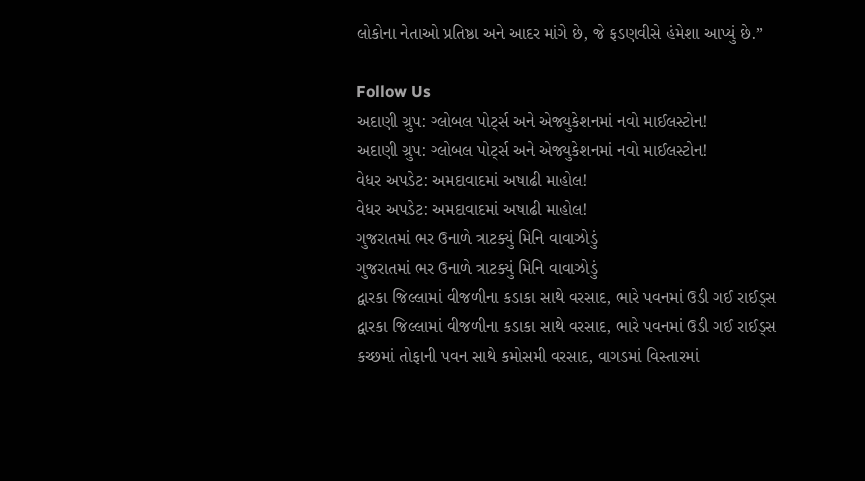લોકોના નેતાઓ પ્રતિષ્ઠા અને આદર માંગે છે, જે ફડણવીસે હંમેશા આપ્યું છે.”

Follow Us
અદાણી ગ્રુપ: ગ્લોબલ પોર્ટ્સ અને એજ્યુકેશનમાં નવો માઈલસ્ટોન!
અદાણી ગ્રુપ: ગ્લોબલ પોર્ટ્સ અને એજ્યુકેશનમાં નવો માઈલસ્ટોન!
વેધર અપડેટ: અમદાવાદમાં અષાઢી માહોલ!
વેધર અપડેટ: અમદાવાદમાં અષાઢી માહોલ!
ગુજરાતમાં ભર ઉનાળે ત્રાટક્યું મિનિ વાવાઝોડું
ગુજરાતમાં ભર ઉનાળે ત્રાટક્યું મિનિ વાવાઝોડું
દ્વારકા જિલ્લામાં વીજળીના કડાકા સાથે વરસાદ, ભારે પવનમાં ઉડી ગઈ રાઈડ્સ
દ્વારકા જિલ્લામાં વીજળીના કડાકા સાથે વરસાદ, ભારે પવનમાં ઉડી ગઈ રાઈડ્સ
કચ્છમાં તોફાની પવન સાથે કમોસમી વરસાદ, વાગડમાં વિસ્તારમાં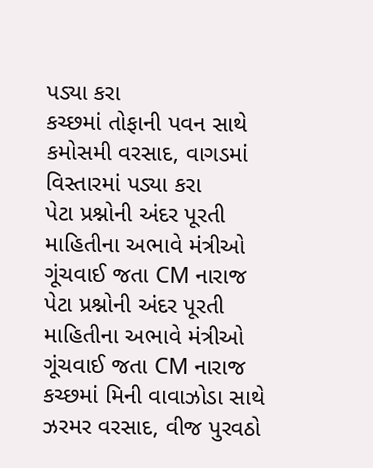પડ્યા કરા
કચ્છમાં તોફાની પવન સાથે કમોસમી વરસાદ, વાગડમાં વિસ્તારમાં પડ્યા કરા
પેટા પ્રશ્નોની અંદર પૂરતી માહિતીના અભાવે મંત્રીઓ ગૂંચવાઈ જતા CM નારાજ
પેટા પ્રશ્નોની અંદર પૂરતી માહિતીના અભાવે મંત્રીઓ ગૂંચવાઈ જતા CM નારાજ
કચ્છમાં મિની વાવાઝોડા સાથે ઝરમર વરસાદ, વીજ પુરવઠો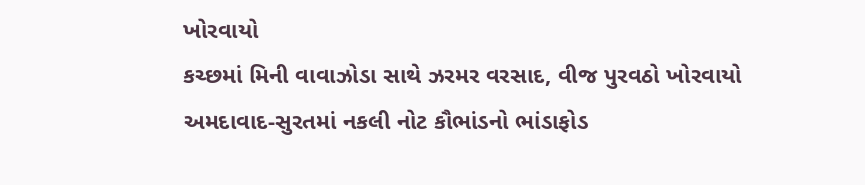ખોરવાયો
કચ્છમાં મિની વાવાઝોડા સાથે ઝરમર વરસાદ, વીજ પુરવઠો ખોરવાયો
અમદાવાદ-સુરતમાં નકલી નોટ કૌભાંડનો ભાંડાફોડ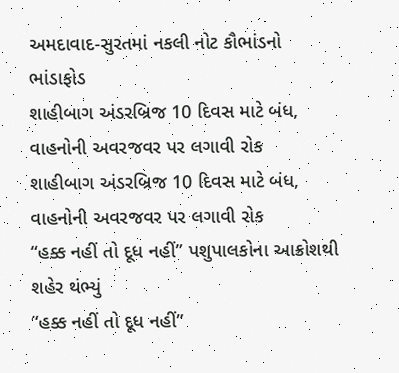અમદાવાદ-સુરતમાં નકલી નોટ કૌભાંડનો ભાંડાફોડ
શાહીબાગ અંડરબ્રિજ 10 દિવસ માટે બંધ, વાહનોની અવરજવર પર લગાવી રોક
શાહીબાગ અંડરબ્રિજ 10 દિવસ માટે બંધ, વાહનોની અવરજવર પર લગાવી રોક
“હક્ક નહીં તો દૂધ નહીં” પશુપાલકોના આક્રોશથી શહેર થંભ્યું
“હક્ક નહીં તો દૂધ નહીં”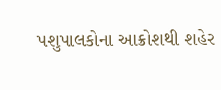પશુપાલકોના આક્રોશથી શહેર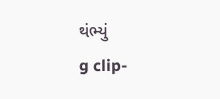થંભ્યું
g clip-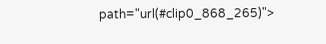path="url(#clip0_868_265)">